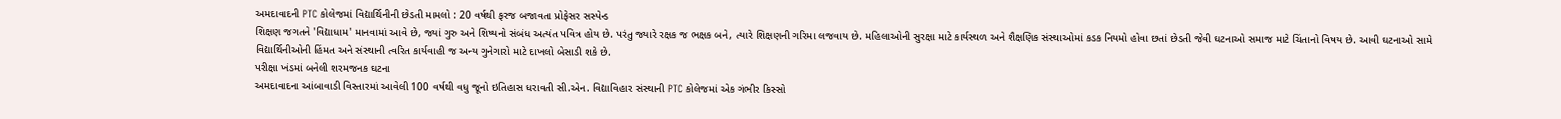અમદાવાદની PTC કોલેજમાં વિદ્યાર્થિનીની છેડતી મામલો : 20 વર્ષથી ફરજ બજાવતા પ્રોફેસર સસ્પેન્ડ
શિક્ષણ જગતને 'વિદ્યાધામ' માનવામાં આવે છે, જ્યાં ગુરુ અને શિષ્યનો સંબંધ અત્યંત પવિત્ર હોય છે. પરંતુ જ્યારે રક્ષક જ ભક્ષક બને, ત્યારે શિક્ષણની ગરિમા લજવાય છે. મહિલાઓની સુરક્ષા માટે કાર્યસ્થળ અને શૈક્ષણિક સંસ્થાઓમાં કડક નિયમો હોવા છતાં છેડતી જેવી ઘટનાઓ સમાજ માટે ચિંતાનો વિષય છે. આવી ઘટનાઓ સામે વિદ્યાર્થિનીઓની હિંમત અને સંસ્થાની ત્વરિત કાર્યવાહી જ અન્ય ગુનેગારો માટે દાખલો બેસાડી શકે છે.
પરીક્ષા ખંડમાં બનેલી શરમજનક ઘટના
અમદાવાદના આંબાવાડી વિસ્તારમાં આવેલી 100 વર્ષથી વધુ જૂનો ઇતિહાસ ધરાવતી સી.એન. વિદ્યાવિહાર સંસ્થાની PTC કોલેજમાં એક ગંભીર કિસ્સો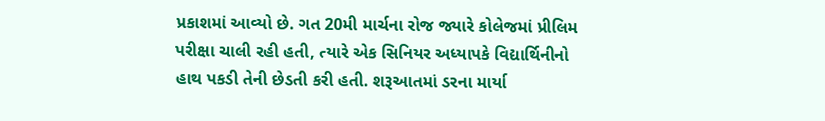પ્રકાશમાં આવ્યો છે. ગત 20મી માર્ચના રોજ જ્યારે કોલેજમાં પ્રીલિમ પરીક્ષા ચાલી રહી હતી, ત્યારે એક સિનિયર અધ્યાપકે વિદ્યાર્થિનીનો હાથ પકડી તેની છેડતી કરી હતી. શરૂઆતમાં ડરના માર્યા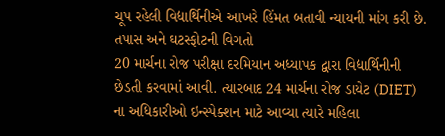ચૂપ રહેલી વિદ્યાર્થિનીએ આખરે હિંમત બતાવી ન્યાયની માંગ કરી છે.
તપાસ અને ઘટસ્ફોટની વિગતો
20 માર્ચના રોજ પરીક્ષા દરમિયાન અધ્યાપક દ્વારા વિદ્યાર્થિનીની છેડતી કરવામાં આવી. ત્યારબાદ 24 માર્ચના રોજ ડાયેટ (DIET) ના અધિકારીઓ ઇન્સ્પેક્શન માટે આવ્યા ત્યારે મહિલા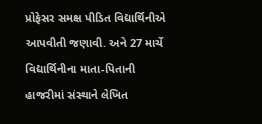પ્રોફેસર સમક્ષ પીડિત વિદ્યાર્થિનીએ આપવીતી જણાવી. અને 27 માર્ચે વિદ્યાર્થિનીના માતા-પિતાની હાજરીમાં સંસ્થાને લેખિત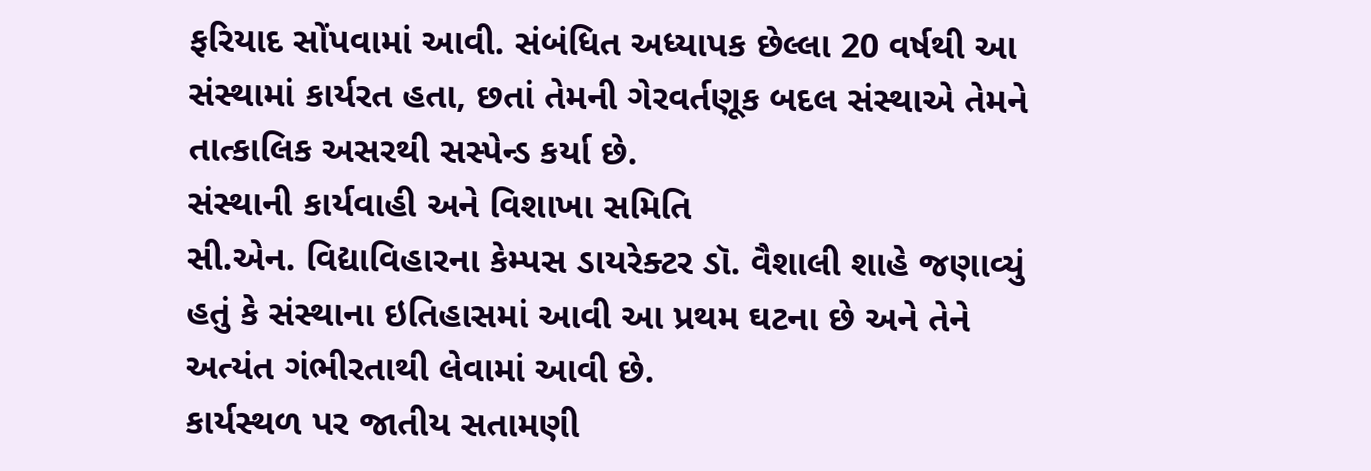ફરિયાદ સોંપવામાં આવી. સંબંધિત અધ્યાપક છેલ્લા 20 વર્ષથી આ સંસ્થામાં કાર્યરત હતા, છતાં તેમની ગેરવર્તણૂક બદલ સંસ્થાએ તેમને તાત્કાલિક અસરથી સસ્પેન્ડ કર્યા છે.
સંસ્થાની કાર્યવાહી અને વિશાખા સમિતિ
સી.એન. વિદ્યાવિહારના કેમ્પસ ડાયરેક્ટર ડૉ. વૈશાલી શાહે જણાવ્યું હતું કે સંસ્થાના ઇતિહાસમાં આવી આ પ્રથમ ઘટના છે અને તેને અત્યંત ગંભીરતાથી લેવામાં આવી છે.
કાર્યસ્થળ પર જાતીય સતામણી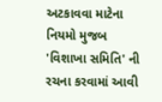અટકાવવા માટેના નિયમો મુજબ 'વિશાખા સમિતિ' ની રચના કરવામાં આવી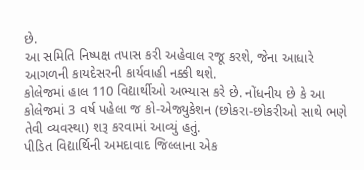છે.
આ સમિતિ નિષ્પક્ષ તપાસ કરી અહેવાલ રજૂ કરશે, જેના આધારે આગળની કાયદેસરની કાર્યવાહી નક્કી થશે.
કોલેજમાં હાલ 110 વિદ્યાર્થીઓ અભ્યાસ કરે છે. નોંધનીય છે કે આ કોલેજમાં 3 વર્ષ પહેલા જ કો-એજ્યુકેશન (છોકરા-છોકરીઓ સાથે ભણે તેવી વ્યવસ્થા) શરૂ કરવામાં આવ્યું હતું.
પીડિત વિદ્યાર્થિની અમદાવાદ જિલ્લાના એક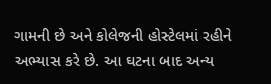ગામની છે અને કોલેજની હોસ્ટેલમાં રહીને અભ્યાસ કરે છે. આ ઘટના બાદ અન્ય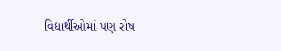વિદ્યાર્થીઓમાં પણ રોષ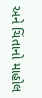અને ચિંતાનો માહોલ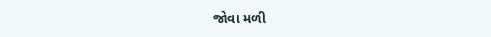જોવા મળી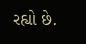રહ્યો છે.